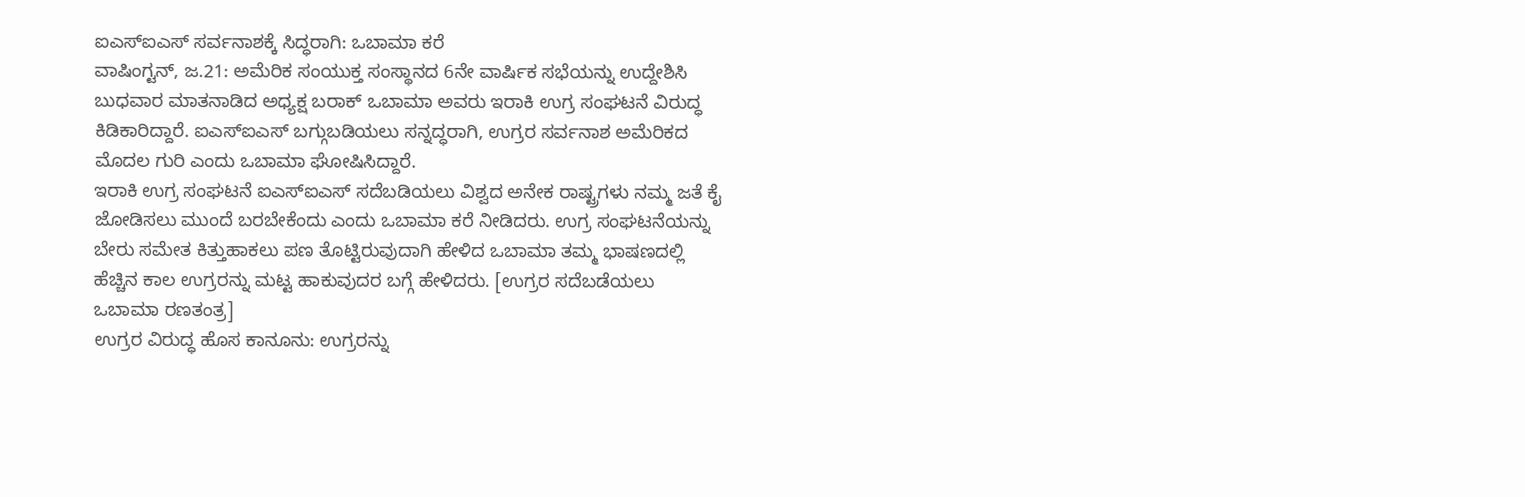ಐಎಸ್ಐಎಸ್ ಸರ್ವನಾಶಕ್ಕೆ ಸಿದ್ಧರಾಗಿ: ಒಬಾಮಾ ಕರೆ
ವಾಷಿಂಗ್ಟನ್, ಜ.21: ಅಮೆರಿಕ ಸಂಯುಕ್ತ ಸಂಸ್ಥಾನದ 6ನೇ ವಾರ್ಷಿಕ ಸಭೆಯನ್ನು ಉದ್ದೇಶಿಸಿ ಬುಧವಾರ ಮಾತನಾಡಿದ ಅಧ್ಯಕ್ಷ ಬರಾಕ್ ಒಬಾಮಾ ಅವರು ಇರಾಕಿ ಉಗ್ರ ಸಂಘಟನೆ ವಿರುದ್ಧ ಕಿಡಿಕಾರಿದ್ದಾರೆ. ಐಎಸ್ಐಎಸ್ ಬಗ್ಗುಬಡಿಯಲು ಸನ್ನದ್ಧರಾಗಿ, ಉಗ್ರರ ಸರ್ವನಾಶ ಅಮೆರಿಕದ ಮೊದಲ ಗುರಿ ಎಂದು ಒಬಾಮಾ ಘೋಷಿಸಿದ್ದಾರೆ.
ಇರಾಕಿ ಉಗ್ರ ಸಂಘಟನೆ ಐಎಸ್ಐಎಸ್ ಸದೆಬಡಿಯಲು ವಿಶ್ವದ ಅನೇಕ ರಾಷ್ಟ್ರಗಳು ನಮ್ಮ ಜತೆ ಕೈ ಜೋಡಿಸಲು ಮುಂದೆ ಬರಬೇಕೆಂದು ಎಂದು ಒಬಾಮಾ ಕರೆ ನೀಡಿದರು. ಉಗ್ರ ಸಂಘಟನೆಯನ್ನು ಬೇರು ಸಮೇತ ಕಿತ್ತುಹಾಕಲು ಪಣ ತೊಟ್ಟಿರುವುದಾಗಿ ಹೇಳಿದ ಒಬಾಮಾ ತಮ್ಮ ಭಾಷಣದಲ್ಲಿ ಹೆಚ್ಚಿನ ಕಾಲ ಉಗ್ರರನ್ನು ಮಟ್ಟ ಹಾಕುವುದರ ಬಗ್ಗೆ ಹೇಳಿದರು. [ಉಗ್ರರ ಸದೆಬಡೆಯಲು ಒಬಾಮಾ ರಣತಂತ್ರ]
ಉಗ್ರರ ವಿರುದ್ಧ ಹೊಸ ಕಾನೂನು: ಉಗ್ರರನ್ನು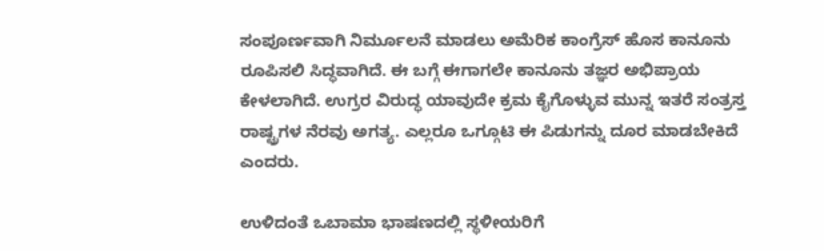ಸಂಪೂರ್ಣವಾಗಿ ನಿರ್ಮೂಲನೆ ಮಾಡಲು ಅಮೆರಿಕ ಕಾಂಗ್ರೆಸ್ ಹೊಸ ಕಾನೂನು ರೂಪಿಸಲಿ ಸಿದ್ಧವಾಗಿದೆ. ಈ ಬಗ್ಗೆ ಈಗಾಗಲೇ ಕಾನೂನು ತಜ್ಞರ ಅಭಿಪ್ರಾಯ ಕೇಳಲಾಗಿದೆ. ಉಗ್ರರ ವಿರುದ್ಧ ಯಾವುದೇ ಕ್ರಮ ಕೈಗೊಳ್ಳುವ ಮುನ್ನ ಇತರೆ ಸಂತ್ರಸ್ತ ರಾಷ್ಟ್ರಗಳ ನೆರವು ಅಗತ್ಯ. ಎಲ್ಲರೂ ಒಗ್ಗೂಟಿ ಈ ಪಿಡುಗನ್ನು ದೂರ ಮಾಡಬೇಕಿದೆ ಎಂದರು.

ಉಳಿದಂತೆ ಒಬಾಮಾ ಭಾಷಣದಲ್ಲಿ ಸ್ಥಳೀಯರಿಗೆ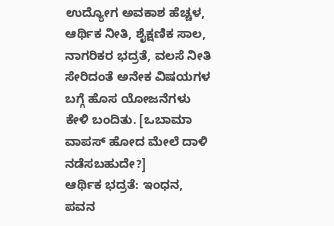ಉದ್ಯೋಗ ಅವಕಾಶ ಹೆಚ್ಚಳ, ಆರ್ಥಿಕ ನೀತಿ, ಶೈಕ್ಷಣಿಕ ಸಾಲ, ನಾಗರಿಕರ ಭದ್ರತೆ, ವಲಸೆ ನೀತಿ ಸೇರಿದಂತೆ ಅನೇಕ ವಿಷಯಗಳ ಬಗ್ಗೆ ಹೊಸ ಯೋಜನೆಗಳು ಕೇಳಿ ಬಂದಿತು. [ಒಬಾಮಾ ವಾಪಸ್ ಹೋದ ಮೇಲೆ ದಾಳಿ ನಡೆಸಬಹುದೇ?]
ಆರ್ಥಿಕ ಭದ್ರತೆ: ಇಂಧನ, ಪವನ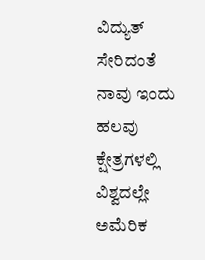ವಿದ್ಯುತ್ ಸೇರಿದಂತೆ ನಾವು ಇಂದು ಹಲವು ಕ್ಷೇತ್ರಗಳಲ್ಲಿ ವಿಶ್ವದಲ್ಲೇ ಅಮೆರಿಕ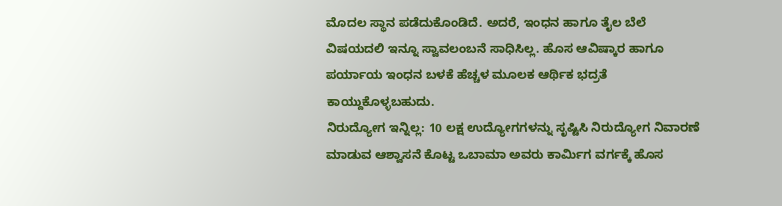ಮೊದಲ ಸ್ಥಾನ ಪಡೆದುಕೊಂಡಿದೆ. ಅದರೆ, ಇಂಧನ ಹಾಗೂ ತೈಲ ಬೆಲೆ ವಿಷಯದಲಿ ಇನ್ನೂ ಸ್ವಾವಲಂಬನೆ ಸಾಧಿಸಿಲ್ಲ. ಹೊಸ ಆವಿಷ್ಕಾರ ಹಾಗೂ ಪರ್ಯಾಯ ಇಂಧನ ಬಳಕೆ ಹೆಚ್ಚಳ ಮೂಲಕ ಆರ್ಥಿಕ ಭದ್ರತೆ ಕಾಯ್ದುಕೊಳ್ಳಬಹುದು.
ನಿರುದ್ಯೋಗ ಇನ್ನಿಲ್ಲ: 10 ಲಕ್ಷ ಉದ್ಯೋಗಗಳನ್ನು ಸೃಷ್ಟಿಸಿ ನಿರುದ್ಯೋಗ ನಿವಾರಣೆ ಮಾಡುವ ಆಶ್ವಾಸನೆ ಕೊಟ್ಟ ಒಬಾಮಾ ಅವರು ಕಾರ್ಮಿಗ ವರ್ಗಕ್ಕೆ ಹೊಸ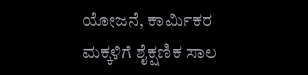ಯೋಜನೆ, ಕಾರ್ಮಿಕರ ಮಕ್ಕಳಿಗೆ ಶೈಕ್ಷಣಿಕ ಸಾಲ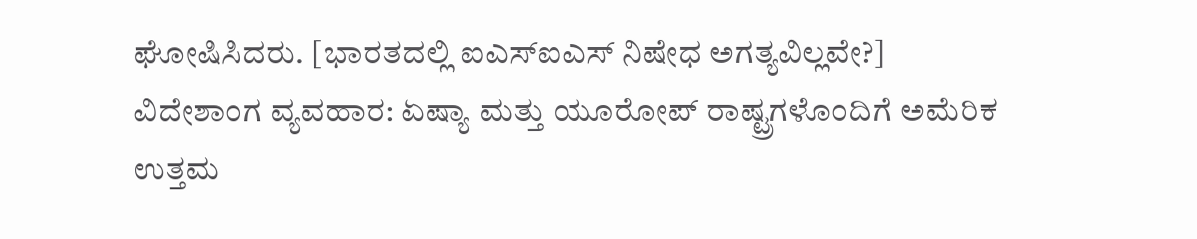ಘೋಷಿಸಿದರು. [ಭಾರತದಲ್ಲಿ ಐಎಸ್ಐಎಸ್ ನಿಷೇಧ ಅಗತ್ಯವಿಲ್ಲವೇ?]
ವಿದೇಶಾಂಗ ವ್ಯವಹಾರ: ಏಷ್ಯಾ ಮತ್ತು ಯೂರೋಪ್ ರಾಷ್ಟ್ರಗಳೊಂದಿಗೆ ಅಮೆರಿಕ ಉತ್ತಮ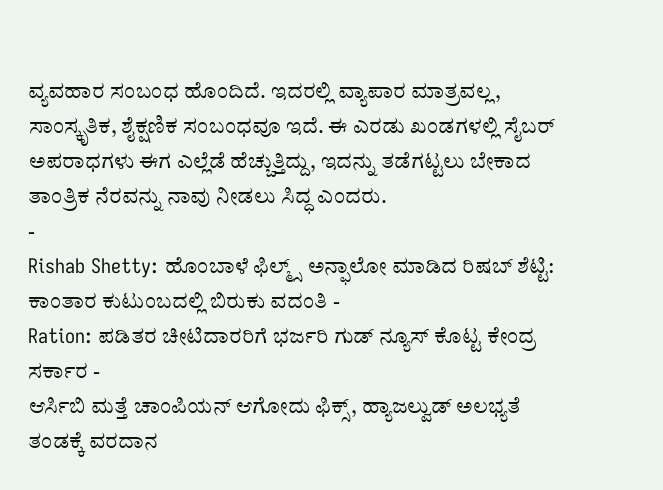ವ್ಯವಹಾರ ಸಂಬಂಧ ಹೊಂದಿದೆ. ಇದರಲ್ಲಿ ವ್ಯಾಪಾರ ಮಾತ್ರವಲ್ಲ, ಸಾಂಸ್ಕೃತಿಕ, ಶೈಕ್ಷಣಿಕ ಸಂಬಂಧವೂ ಇದೆ. ಈ ಎರಡು ಖಂಡಗಳಲ್ಲಿ ಸೈಬರ್ ಅಪರಾಧಗಳು ಈಗ ಎಲ್ಲೆಡೆ ಹೆಚ್ಚುತ್ತಿದ್ದು, ಇದನ್ನು ತಡೆಗಟ್ಟಲು ಬೇಕಾದ ತಾಂತ್ರಿಕ ನೆರವನ್ನು ನಾವು ನೀಡಲು ಸಿದ್ಧ ಎಂದರು.
-
Rishab Shetty: ಹೊಂಬಾಳೆ ಫಿಲ್ಮ್ಸ್ ಅನ್ಫಾಲೋ ಮಾಡಿದ ರಿಷಬ್ ಶೆಟ್ಟಿ: ಕಾಂತಾರ ಕುಟುಂಬದಲ್ಲಿ ಬಿರುಕು ವದಂತಿ -
Ration: ಪಡಿತರ ಚೀಟಿದಾರರಿಗೆ ಭರ್ಜರಿ ಗುಡ್ ನ್ಯೂಸ್ ಕೊಟ್ಟ ಕೇಂದ್ರ ಸರ್ಕಾರ -
ಆರ್ಸಿಬಿ ಮತ್ತೆ ಚಾಂಪಿಯನ್ ಆಗೋದು ಫಿಕ್ಸ್, ಹ್ಯಾಜಲ್ವುಡ್ ಅಲಭ್ಯತೆ ತಂಡಕ್ಕೆ ವರದಾನ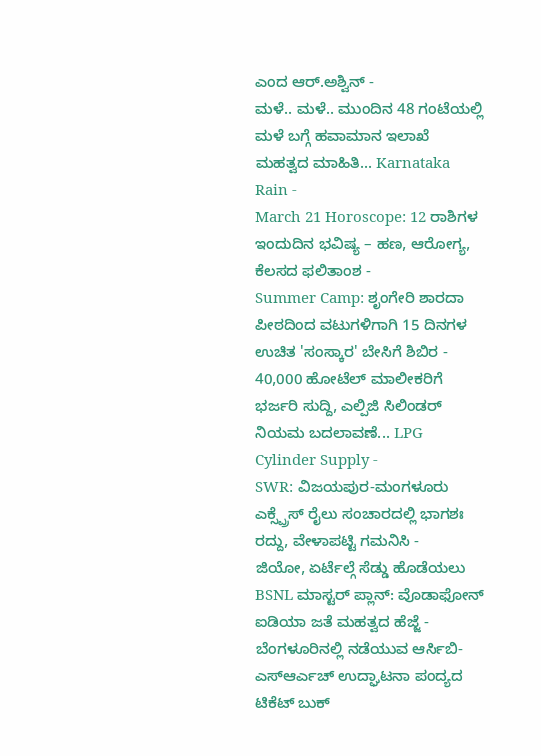ಎಂದ ಆರ್.ಅಶ್ವಿನ್ -
ಮಳೆ.. ಮಳೆ.. ಮುಂದಿನ 48 ಗಂಟೆಯಲ್ಲಿ ಮಳೆ ಬಗ್ಗೆ ಹವಾಮಾನ ಇಲಾಖೆ ಮಹತ್ವದ ಮಾಹಿತಿ... Karnataka Rain -
March 21 Horoscope: 12 ರಾಶಿಗಳ ಇಂದುದಿನ ಭವಿಷ್ಯ – ಹಣ, ಆರೋಗ್ಯ, ಕೆಲಸದ ಫಲಿತಾಂಶ -
Summer Camp: ಶೃಂಗೇರಿ ಶಾರದಾ ಪೀಠದಿಂದ ವಟುಗಳಿಗಾಗಿ 15 ದಿನಗಳ ಉಚಿತ 'ಸಂಸ್ಕಾರ' ಬೇಸಿಗೆ ಶಿಬಿರ -
40,000 ಹೋಟೆಲ್ ಮಾಲೀಕರಿಗೆ ಭರ್ಜರಿ ಸುದ್ದಿ, ಎಲ್ಪಿಜಿ ಸಿಲಿಂಡರ್ ನಿಯಮ ಬದಲಾವಣೆ... LPG Cylinder Supply -
SWR: ವಿಜಯಪುರ-ಮಂಗಳೂರು ಎಕ್ಸ್ಪ್ರೆಸ್ ರೈಲು ಸಂಚಾರದಲ್ಲಿ ಭಾಗಶಃ ರದ್ದು, ವೇಳಾಪಟ್ಟಿ ಗಮನಿಸಿ -
ಜಿಯೋ, ಏರ್ಟೆಲ್ಗೆ ಸೆಡ್ಡು ಹೊಡೆಯಲು BSNL ಮಾಸ್ಟರ್ ಪ್ಲಾನ್: ವೊಡಾಫೋನ್ ಐಡಿಯಾ ಜತೆ ಮಹತ್ವದ ಹೆಜ್ಜೆ -
ಬೆಂಗಳೂರಿನಲ್ಲಿ ನಡೆಯುವ ಆರ್ಸಿಬಿ-ಎಸ್ಆರ್ಎಚ್ ಉದ್ಘಾಟನಾ ಪಂದ್ಯದ ಟಿಕೆಟ್ ಬುಕ್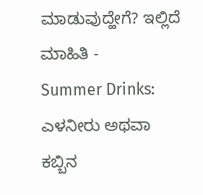ಮಾಡುವುದ್ಹೇಗೆ? ಇಲ್ಲಿದೆ ಮಾಹಿತಿ -
Summer Drinks: ಎಳನೀರು ಅಥವಾ ಕಬ್ಬಿನ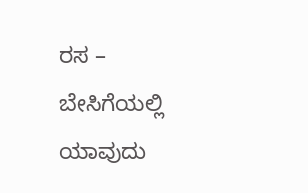ರಸ – ಬೇಸಿಗೆಯಲ್ಲಿ ಯಾವುದು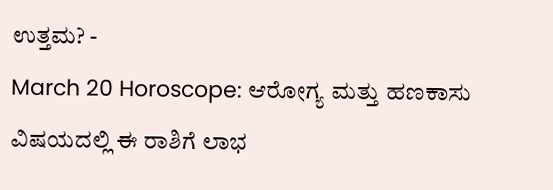ಉತ್ತಮ? -
March 20 Horoscope: ಆರೋಗ್ಯ ಮತ್ತು ಹಣಕಾಸು ವಿಷಯದಲ್ಲಿ ಈ ರಾಶಿಗೆ ಲಾಭ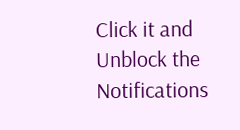Click it and Unblock the Notifications